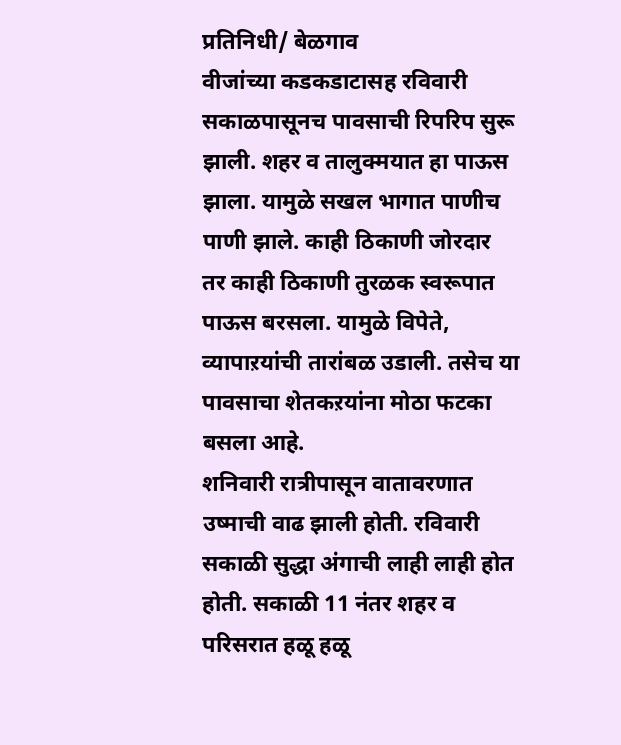प्रतिनिधी/ बेळगाव
वीजांच्या कडकडाटासह रविवारी सकाळपासूनच पावसाची रिपरिप सुरू झाली. शहर व तालुक्मयात हा पाऊस झाला. यामुळे सखल भागात पाणीच पाणी झाले. काही ठिकाणी जोरदार तर काही ठिकाणी तुरळक स्वरूपात पाऊस बरसला. यामुळे विपेते, व्यापाऱयांची तारांबळ उडाली. तसेच या पावसाचा शेतकऱयांना मोठा फटका बसला आहे.
शनिवारी रात्रीपासून वातावरणात उष्माची वाढ झाली होती. रविवारी सकाळी सुद्धा अंगाची लाही लाही होत होती. सकाळी 11 नंतर शहर व परिसरात हळू हळू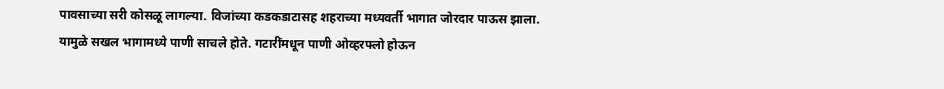पावसाच्या सरी कोसळू लागल्या. विजांच्या कडकडाटासह शहराच्या मध्यवर्ती भागात जोरदार पाऊस झाला. यामुळे सखल भागामध्ये पाणी साचले होते. गटारींमधून पाणी ओव्हरफ्लो होऊन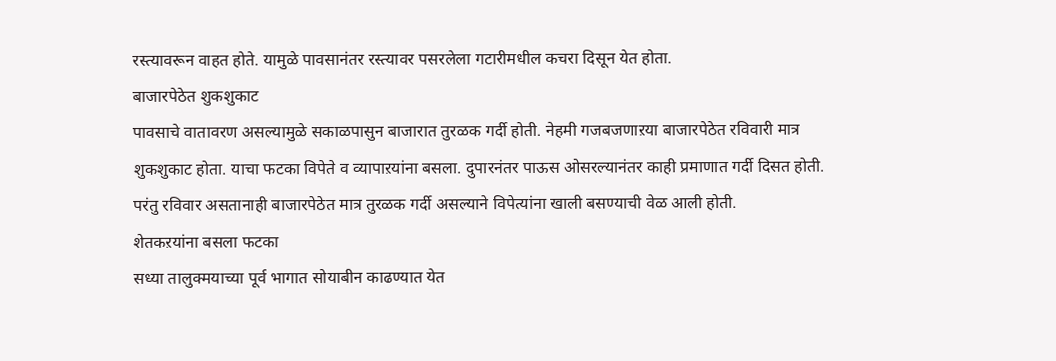रस्त्यावरून वाहत होते. यामुळे पावसानंतर रस्त्यावर पसरलेला गटारीमधील कचरा दिसून येत होता.
बाजारपेठेत शुकशुकाट
पावसाचे वातावरण असल्यामुळे सकाळपासुन बाजारात तुरळक गर्दी होती. नेहमी गजबजणाऱया बाजारपेठेत रविवारी मात्र शुकशुकाट होता. याचा फटका विपेते व व्यापाऱयांना बसला. दुपारनंतर पाऊस ओसरल्यानंतर काही प्रमाणात गर्दी दिसत होती. परंतु रविवार असतानाही बाजारपेठेत मात्र तुरळक गर्दी असल्याने विपेत्यांना खाली बसण्याची वेळ आली होती.
शेतकऱयांना बसला फटका
सध्या तालुक्मयाच्या पूर्व भागात सोयाबीन काढण्यात येत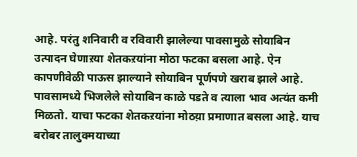आहे. परंतु शनिवारी व रविवारी झालेल्या पावसामुळे सोयाबिन उत्पादन घेणाऱया शेतकऱयांना मोठा फटका बसला आहे. ऐन कापणीवेळी पाऊस झाल्याने सोयाबिन पूर्णपणे खराब झाले आहे. पावसामध्ये भिजलेले सोयाबिन काळे पडते व त्याला भाव अत्यंत कमी मिळतो. याचा फटका शेतकऱयांना मोठय़ा प्रमाणात बसला आहे. याच बरोबर तालुक्मयाच्या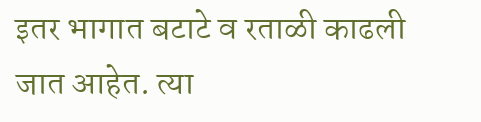इतर भागात बटाटे व रताळी काढली जात आहेत. त्या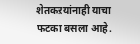शेतकऱयांनाही याचा फटका बसला आहे.